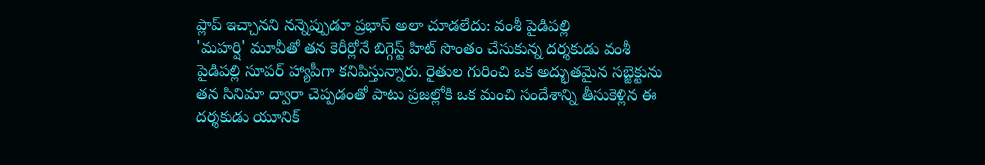ప్లాప్ ఇచ్చానని నన్నెప్పుడూ ప్రభాస్ అలా చూడలేదు: వంశీ పైడిపల్లి
'మహర్షి' మూవీతో తన కెరీర్లోనే బిగ్గెస్ట్ హిట్ సొంతం చేసుకున్న దర్శకుడు వంశీ పైడిపల్లి సూపర్ హ్యాపీగా కనిపిస్తున్నారు. రైతుల గురించి ఒక అద్భుతమైన సబ్జెక్టును తన సినిమా ద్వారా చెప్పడంతో పాటు ప్రజల్లోకి ఒక మంచి సందేశాన్ని తీసుకెళ్లిన ఈ దర్శకుడు యూనిక్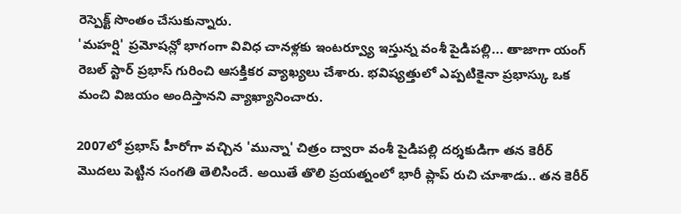రెస్పెక్ట్ సొంతం చేసుకున్నారు.
'మహర్షి' ప్రమోషన్లో భాగంగా వివిధ చానళ్లకు ఇంటర్వ్యూ ఇస్తున్న వంశీ పైడిపల్లి... తాజాగా యంగ్ రెబల్ స్టార్ ప్రభాస్ గురించి ఆసక్తికర వ్యాఖ్యలు చేశారు. భవిష్యత్తులో ఎప్పటికైనా ప్రభాస్కు ఒక మంచి విజయం అందిస్తానని వ్యాఖ్యానించారు.

2007లో ప్రభాస్ హీరోగా వచ్చిన 'మున్నా' చిత్రం ద్వారా వంశీ పైడిపల్లి దర్శకుడిగా తన కెరీర్ మొదలు పెట్టిన సంగతి తెలిసిందే. అయితే తొలి ప్రయత్నంలో భారీ ప్లాప్ రుచి చూశాడు.. తన కెరీర్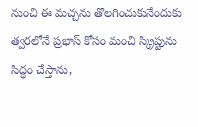నుంచి ఈ మచ్చను తొలగించుకునేందుకు త్వరలోనే ప్రభాస్ కోసం మంచి స్క్రిప్టును సిద్ధం చేస్తాను,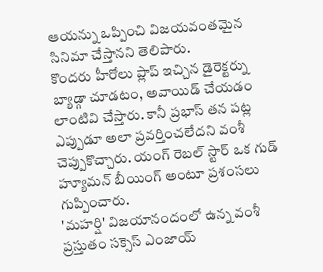ఆయన్ను ఒప్పించి విజయవంతమైన సినిమా చేస్తానని తెలిపారు.
కొందరు హీరోలు ప్లాప్ ఇచ్చిన డైరెక్టర్ను బ్యాడ్గా చూడటం, అవాయిడ్ చేయడం లాంటివి చేస్తారు. కానీ ప్రభాస్ తన పట్ల ఎప్పుడూ అలా ప్రవర్తించలేదని వంశీ చెప్పుకొచ్చారు. యంగ్ రెబల్ స్టార్ ఒక గుడ్ హ్యూమన్ బీయింగ్ అంటూ ప్రశంసలు గుప్పించారు.
'మహర్షి' విజయానందంలో ఉన్న వంశీ ప్రస్తుతం సక్సెస్ ఎంజాయ్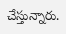చేస్తున్నారు.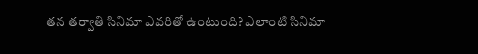తన తర్వాతి సినిమా ఎవరితో ఉంటుంది? ఎలాంటి సినిమా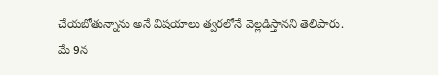చేయబోతున్నాను అనే విషయాలు త్వరలోనే వెల్లడిస్తానని తెలిపారు.
మే 9న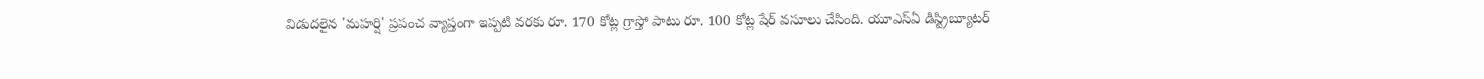విడుదలైన 'మహర్షి' ప్రపంచ వ్యాప్తంగా ఇప్పటి వరకు రూ. 170 కోట్ల గ్రాస్తో పాటు రూ. 100 కోట్ల షేర్ వసూలు చేసింది. యూఎస్ఏ డిస్ట్రిబ్యూటర్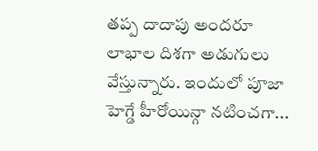తప్ప దాదాపు అందరూ లాభాల దిశగా అడుగులు వేస్తున్నారు. ఇందులో పూజా హెగ్డే హీరోయిన్గా నటించగా...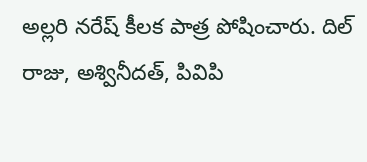అల్లరి నరేష్ కీలక పాత్ర పోషించారు. దిల్ రాజు, అశ్వినీదత్, పివిపి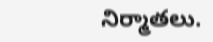నిర్మాతలు.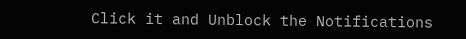Click it and Unblock the Notifications